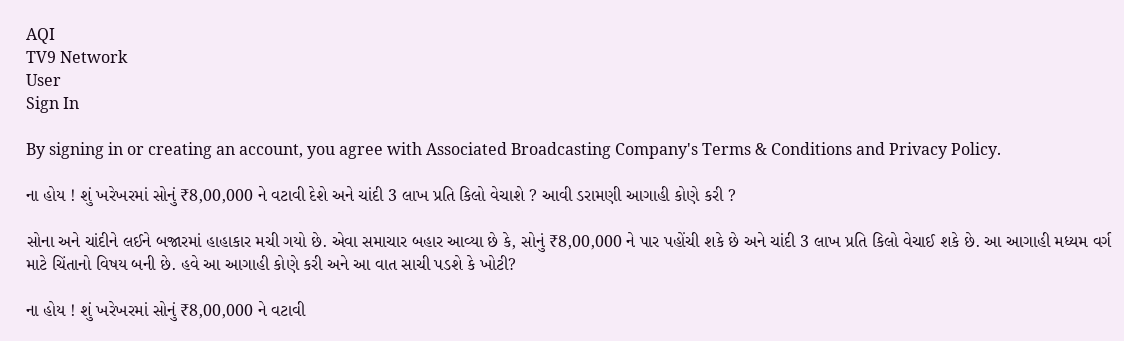AQI
TV9 Network
User
Sign In

By signing in or creating an account, you agree with Associated Broadcasting Company's Terms & Conditions and Privacy Policy.

ના હોય ! શું ખરેખરમાં સોનું ₹8,00,000 ને વટાવી દેશે અને ચાંદી 3 લાખ પ્રતિ કિલો વેચાશે ? આવી ડરામણી આગાહી કોણે કરી ?

સોના અને ચાંદીને લઈને બજારમાં હાહાકાર મચી ગયો છે. એવા સમાચાર બહાર આવ્યા છે કે, સોનું ₹8,00,000 ને પાર પહોંચી શકે છે અને ચાંદી 3 લાખ પ્રતિ કિલો વેચાઈ શકે છે. આ આગાહી મધ્યમ વર્ગ માટે ચિંતાનો વિષય બની છે. હવે આ આગાહી કોણે કરી અને આ વાત સાચી પડશે કે ખોટી?

ના હોય ! શું ખરેખરમાં સોનું ₹8,00,000 ને વટાવી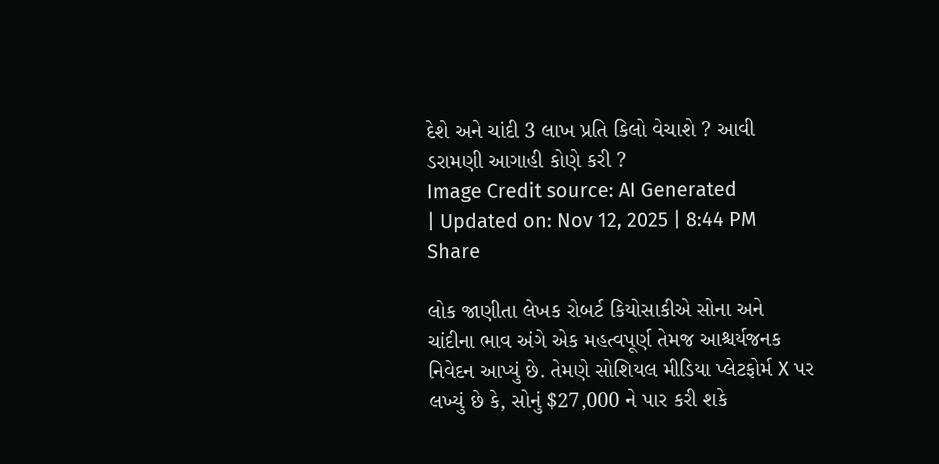દેશે અને ચાંદી 3 લાખ પ્રતિ કિલો વેચાશે ? આવી ડરામણી આગાહી કોણે કરી ?
Image Credit source: AI Generated
| Updated on: Nov 12, 2025 | 8:44 PM
Share

લોક જાણીતા લેખક રોબર્ટ કિયોસાકીએ સોના અને ચાંદીના ભાવ અંગે એક મહત્વપૂર્ણ તેમજ આશ્ચર્યજનક નિવેદન આપ્યું છે. તેમણે સોશિયલ મીડિયા પ્લેટફોર્મ X પર લખ્યું છે કે, સોનું $27,000 ને પાર કરી શકે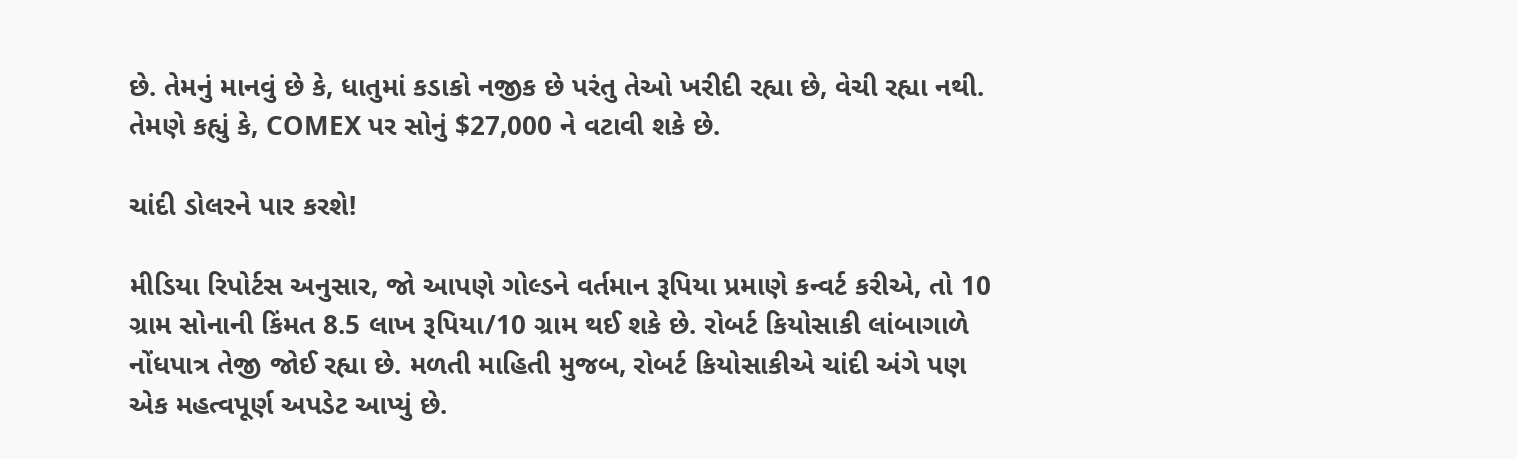છે. તેમનું માનવું છે કે, ધાતુમાં કડાકો નજીક છે પરંતુ તેઓ ખરીદી રહ્યા છે, વેચી રહ્યા નથી. તેમણે કહ્યું કે, COMEX પર સોનું $27,000 ને વટાવી શકે છે.

ચાંદી ડોલરને પાર કરશે!

મીડિયા રિપોર્ટસ અનુસાર, જો આપણે ગોલ્ડને વર્તમાન રૂપિયા પ્રમાણે કન્વર્ટ કરીએ, તો 10 ગ્રામ સોનાની કિંમત 8.5 લાખ રૂપિયા/10 ગ્રામ થઈ શકે છે. રોબર્ટ કિયોસાકી લાંબાગાળે નોંધપાત્ર તેજી જોઈ રહ્યા છે. મળતી માહિતી મુજબ, રોબર્ટ કિયોસાકીએ ચાંદી અંગે પણ એક મહત્વપૂર્ણ અપડેટ આપ્યું છે.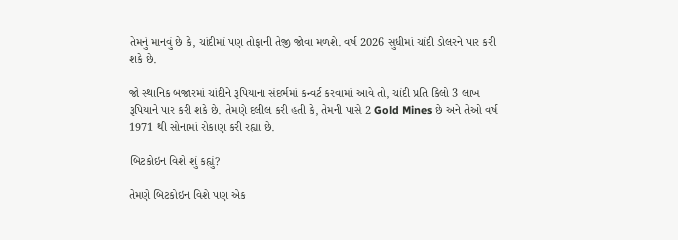તેમનું માનવું છે કે, ચાંદીમાં પણ તોફાની તેજી જોવા મળશે. વર્ષ 2026 સુધીમાં ચાંદી ડોલરને પાર કરી શકે છે.

જો સ્થાનિક બજારમાં ચાંદીને રૂપિયાના સંદર્ભમાં કન્વર્ટ કરવામાં આવે તો, ચાંદી પ્રતિ કિલો 3 લાખ રૂપિયાને પાર કરી શકે છે. તેમણે દલીલ કરી હતી કે, તેમની પાસે 2 Gold Mines છે અને તેઓ વર્ષ 1971 થી સોનામાં રોકાણ કરી રહ્યા છે.

બિટકોઇન વિશે શું કહ્યું?

તેમણે બિટકોઇન વિશે પણ એક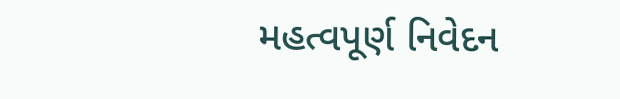મહત્વપૂર્ણ નિવેદન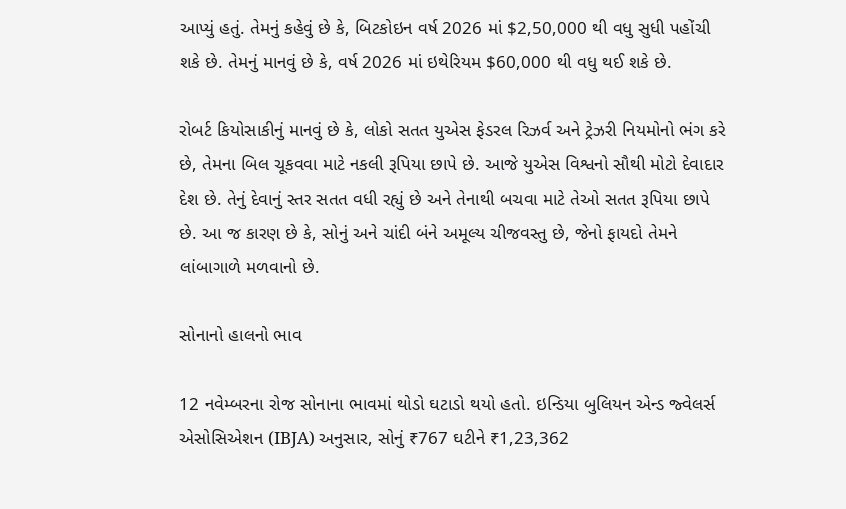આપ્યું હતું. તેમનું કહેવું છે કે, બિટકોઇન વર્ષ 2026 માં $2,50,000 થી વધુ સુધી પહોંચી શકે છે. તેમનું માનવું છે કે, વર્ષ 2026 માં ઇથેરિયમ $60,000 થી વધુ થઈ શકે છે.

રોબર્ટ કિયોસાકીનું માનવું છે કે, લોકો સતત યુએસ ફેડરલ રિઝર્વ અને ટ્રેઝરી નિયમોનો ભંગ કરે છે, તેમના બિલ ચૂકવવા માટે નકલી રૂપિયા છાપે છે. આજે યુએસ વિશ્વનો સૌથી મોટો દેવાદાર દેશ છે. તેનું દેવાનું સ્તર સતત વધી રહ્યું છે અને તેનાથી બચવા માટે તેઓ સતત રૂપિયા છાપે છે. આ જ કારણ છે કે, સોનું અને ચાંદી બંને અમૂલ્ય ચીજવસ્તુ છે, જેનો ફાયદો તેમને લાંબાગાળે મળવાનો છે.

સોનાનો હાલનો ભાવ

12 નવેમ્બરના રોજ સોનાના ભાવમાં થોડો ઘટાડો થયો હતો. ઇન્ડિયા બુલિયન એન્ડ જ્વેલર્સ એસોસિએશન (IBJA) અનુસાર, સોનું ₹767 ઘટીને ₹1,23,362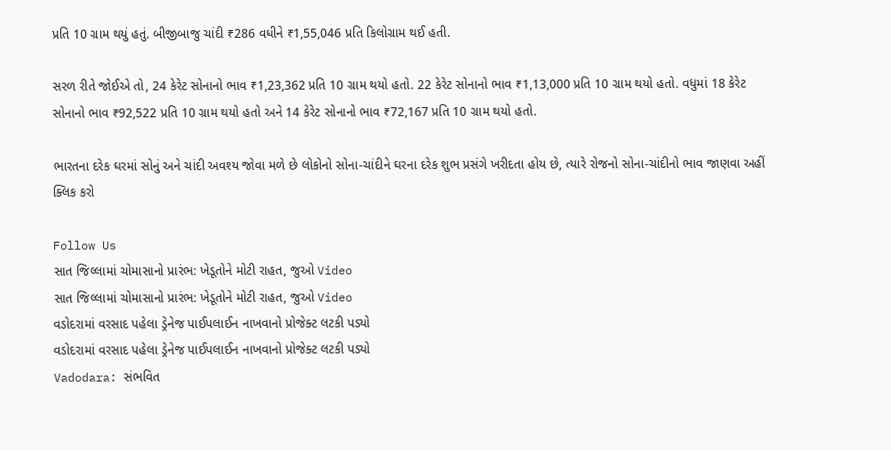પ્રતિ 10 ગ્રામ થયું હતું. બીજીબાજુ ચાંદી ₹286 વધીને ₹1,55,046 પ્રતિ કિલોગ્રામ થઈ હતી.

સરળ રીતે જોઈએ તો, 24 કેરેટ સોનાનો ભાવ ₹1,23,362 પ્રતિ 10 ગ્રામ થયો હતો. 22 કેરેટ સોનાનો ભાવ ₹1,13,000 પ્રતિ 10 ગ્રામ થયો હતો. વધુમાં 18 કેરેટ સોનાનો ભાવ ₹92,522 પ્રતિ 10 ગ્રામ થયો હતો અને 14 કેરેટ સોનાનો ભાવ ₹72,167 પ્રતિ 10 ગ્રામ થયો હતો.

ભારતના દરેક ઘરમાં સોનું અને ચાંદી અવશ્ય જોવા મળે છે લોકોનો સોના-ચાંદીને ઘરના દરેક શુભ પ્રસંગે ખરીદતા હોય છે, ત્યારે રોજનો સોના-ચાંદીનો ભાવ જાણવા અહીં ક્લિક કરો

Follow Us
સાત જિલ્લામાં ચોમાસાનો પ્રારંભ: ખેડૂતોને મોટી રાહત, જુઓ Video
સાત જિલ્લામાં ચોમાસાનો પ્રારંભ: ખેડૂતોને મોટી રાહત, જુઓ Video
વડોદરામાં વરસાદ પહેલા ડ્રેનેજ પાઈપલાઈન નાખવાનો પ્રોજેક્ટ લટકી પડ્યો
વડોદરામાં વરસાદ પહેલા ડ્રેનેજ પાઈપલાઈન નાખવાનો પ્રોજેક્ટ લટકી પડ્યો
Vadodara: સંભવિત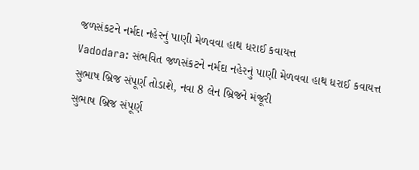જળસંકટને નર્મદા નહેરનું પાણી મેળવવા હાથ ધરાઈ કવાયત્ત
Vadodara: સંભવિત જળસંકટને નર્મદા નહેરનું પાણી મેળવવા હાથ ધરાઈ કવાયત્ત
સુભાષ બ્રિજ સંપૂર્ણ તોડાશે, નવા 8 લેન બ્રિજને મંજૂરી
સુભાષ બ્રિજ સંપૂર્ણ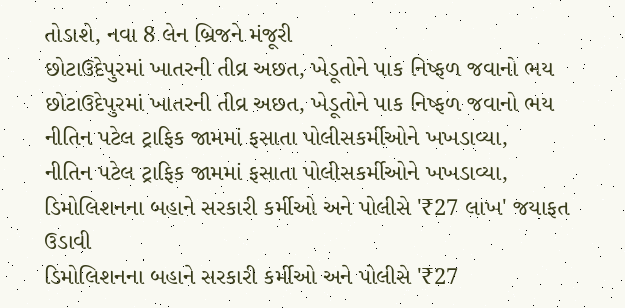તોડાશે, નવા 8 લેન બ્રિજને મંજૂરી
છોટાઉદેપુરમાં ખાતરની તીવ્ર અછત, ખેડૂતોને પાક નિષ્ફળ જવાનો ભય
છોટાઉદેપુરમાં ખાતરની તીવ્ર અછત, ખેડૂતોને પાક નિષ્ફળ જવાનો ભય
નીતિન પટેલ ટ્રાફિક જામમાં ફસાતા પોલીસકર્મીઓને ખખડાવ્યા,
નીતિન પટેલ ટ્રાફિક જામમાં ફસાતા પોલીસકર્મીઓને ખખડાવ્યા,
ડિમોલિશનના બહાને સરકારી કર્મીઓ અને પોલીસે '₹27 લાખ' જયાફત ઉડાવી
ડિમોલિશનના બહાને સરકારી કર્મીઓ અને પોલીસે '₹27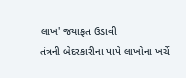લાખ' જયાફત ઉડાવી
તંત્રની બેદરકારીના પાપે લાખોના ખર્ચે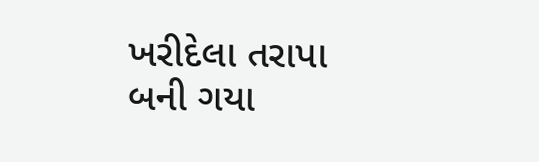ખરીદેલા તરાપા બની ગયા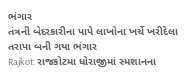ભંગાર
તંત્રની બેદરકારીના પાપે લાખોના ખર્ચે ખરીદેલા તરાપા બની ગયા ભંગાર
Rajkot: રાજકોટમા ધોરાજીમાં સ્મશાનના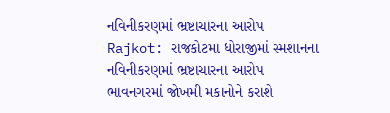નવિનીકરણમાં ભ્રષ્ટાચારના આરોપ
Rajkot: રાજકોટમા ધોરાજીમાં સ્મશાનના નવિનીકરણમાં ભ્રષ્ટાચારના આરોપ
ભાવનગરમાં જોખમી મકાનોને કરાશે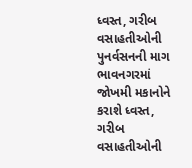ધ્વસ્ત, ગરીબ વસાહતીઓની પુનર્વસનની માગ
ભાવનગરમાં જોખમી મકાનોને કરાશે ધ્વસ્ત, ગરીબ વસાહતીઓની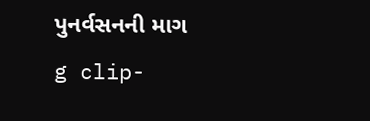પુનર્વસનની માગ
g clip-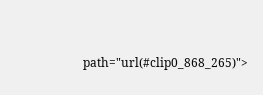path="url(#clip0_868_265)">